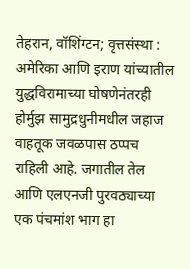तेहरान, वॉशिंग्टन; वृत्तसंस्था : अमेरिका आणि इराण यांच्यातील युद्धविरामाच्या घोषणेनंतरही होर्मुझ सामुद्रधुनीमधील जहाज वाहतूक जवळपास ठप्पच राहिली आहे. जगातील तेल आणि एलएनजी पुरवठ्याच्या एक पंचमांश भाग हा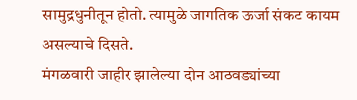सामुद्रधुनीतून होतो. त्यामुळे जागतिक ऊर्जा संकट कायम असल्याचे दिसते.
मंगळवारी जाहीर झालेल्या दोन आठवड्यांच्या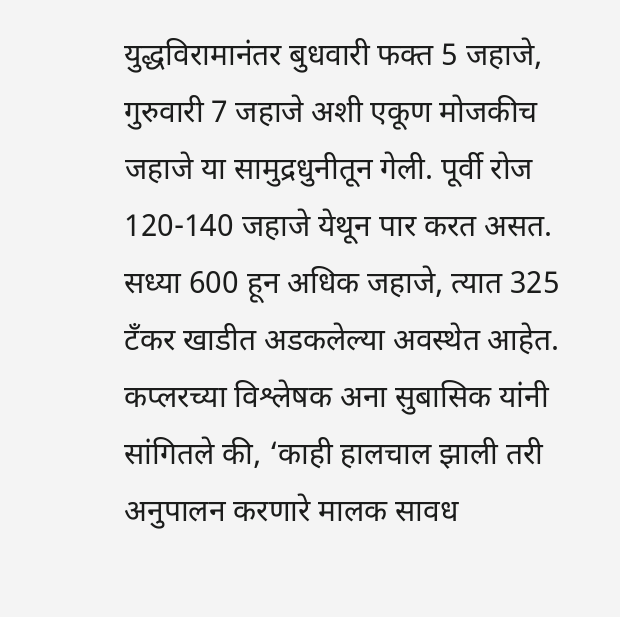युद्धविरामानंतर बुधवारी फक्त 5 जहाजे, गुरुवारी 7 जहाजे अशी एकूण मोजकीच जहाजे या सामुद्रधुनीतून गेली. पूर्वी रोज 120-140 जहाजे येथून पार करत असत. सध्या 600 हून अधिक जहाजे, त्यात 325 टँकर खाडीत अडकलेल्या अवस्थेत आहेत. कप्लरच्या विश्लेषक अना सुबासिक यांनी सांगितले की, ‘काही हालचाल झाली तरी अनुपालन करणारे मालक सावध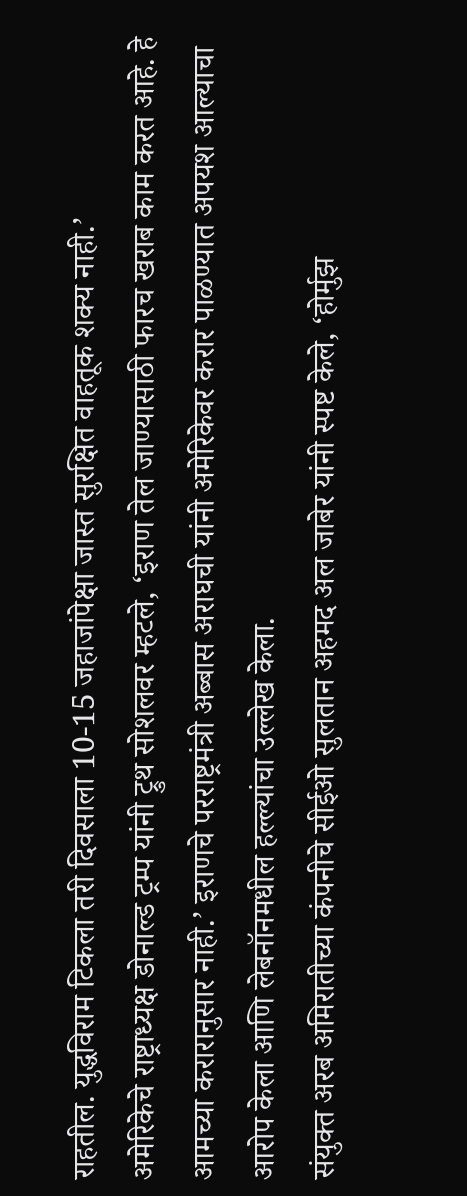राहतील. युद्धविराम टिकला तरी दिवसाला 10-15 जहाजांपेक्षा जास्त सुरक्षित वाहतूक शक्य नाही.’
अमेरिकेचे राष्ट्राध्यक्ष डोनाल्ड ट्रम्प यांनी ट्रुथ सोशलवर म्हटले, ‘इराण तेल जाण्यासाठी फारच खराब काम करत आहे. हे आमच्या करारानुसार नाही.’ इराणचे परराष्ट्रमंत्री अब्बास अराघची यांनी अमेरिकेवर करार पाळण्यात अपयश आल्याचा आरोप केला आणि लेबनॉनमधील हल्ल्यांचा उल्लेख केला.
संयुक्त अरब अमिरातीच्या कंपनीचे सीईओ सुलतान अहमद अल जाबेर यांनी स्पष्ट केले, ‘होर्मुझ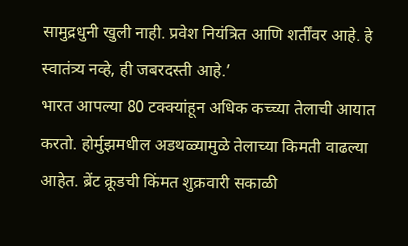सामुद्रधुनी खुली नाही. प्रवेश नियंत्रित आणि शर्तींवर आहे. हे स्वातंत्र्य नव्हे, ही जबरदस्ती आहे.’
भारत आपल्या 80 टक्क्यांहून अधिक कच्च्या तेलाची आयात करतो. होर्मुझमधील अडथळ्यामुळे तेलाच्या किमती वाढल्या आहेत. ब्रेंट क्रूडची किंमत शुक्रवारी सकाळी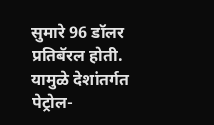सुमारे 96 डॉलर प्रतिबॅरल होती. यामुळे देशांतर्गत पेट्रोल-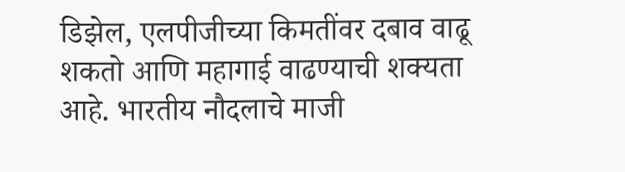डिझेल, एलपीजीच्या किमतींवर दबाव वाढू शकतो आणि महागाई वाढण्याची शक्यता आहे. भारतीय नौदलाचे माजी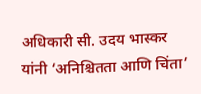अधिकारी सी. उदय भास्कर यांनी ‘अनिश्चितता आणि चिंता’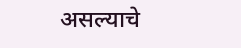असल्याचे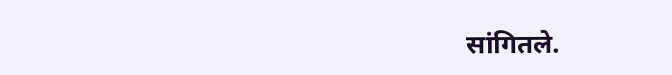सांगितले.